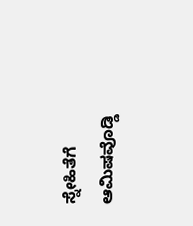ಸ್ನೇಹಿತೆಗೆ ಆಮಿಷವೊಡ್ಡಿ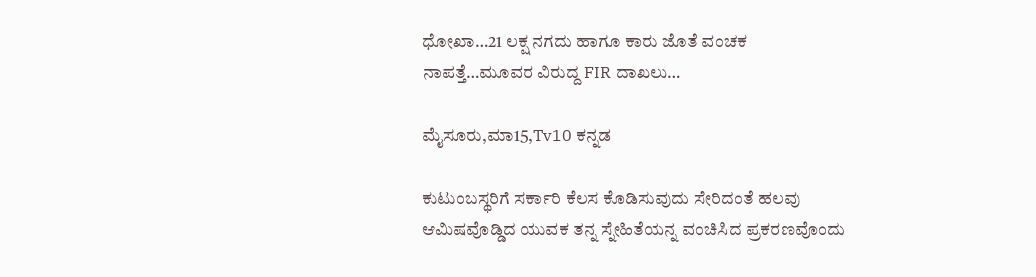ಧೋಖಾ…21 ಲಕ್ಷ ನಗದು ಹಾಗೂ ಕಾರು ಜೊತೆ ವಂಚಕ ನಾಪತ್ತೆ…ಮೂವರ ವಿರುದ್ದ FIR ದಾಖಲು…

ಮೈಸೂರು,ಮಾ15,Tv10 ಕನ್ನಡ

ಕುಟುಂಬಸ್ಥರಿಗೆ ಸರ್ಕಾರಿ ಕೆಲಸ ಕೊಡಿಸುವುದು ಸೇರಿದಂತೆ ಹಲವು ಆಮಿಷವೊಡ್ಡಿದ ಯುವಕ ತನ್ನ ಸ್ನೇಹಿತೆಯನ್ನ ವಂಚಿಸಿದ ಪ್ರಕರಣವೊಂದು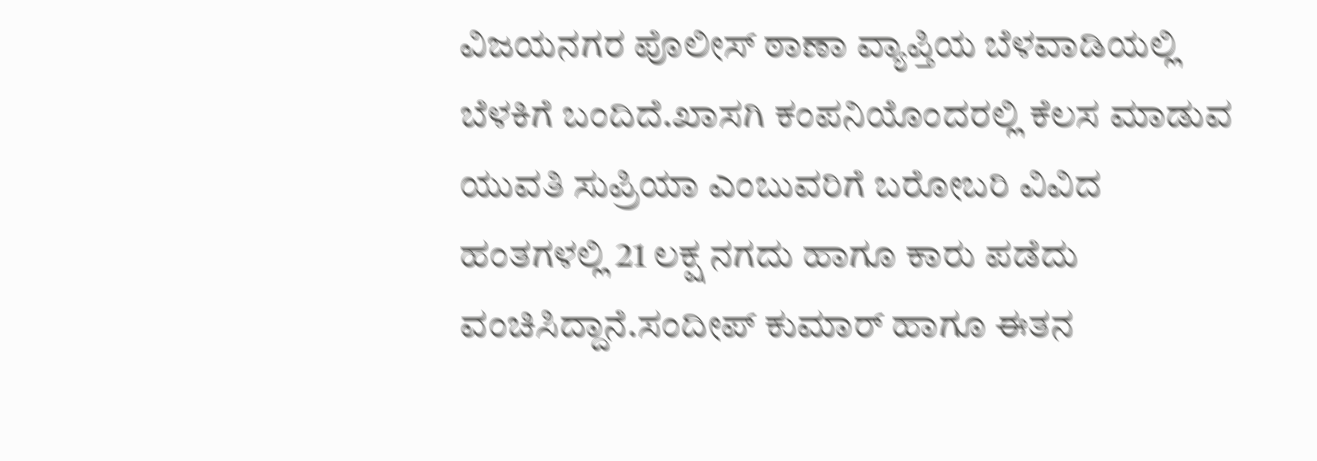ವಿಜಯನಗರ ಪೊಲೀಸ್ ಠಾಣಾ ವ್ಯಾಪ್ತಿಯ ಬೆಳವಾಡಿಯಲ್ಲಿ ಬೆಳಕಿಗೆ ಬಂದಿದೆ.ಖಾಸಗಿ ಕಂಪನಿಯೊಂದರಲ್ಲಿ ಕೆಲಸ ಮಾಡುವ ಯುವತಿ ಸುಪ್ರಿಯಾ ಎಂಬುವರಿಗೆ ಬರೋಬರಿ ವಿವಿದ ಹಂತಗಳಲ್ಲಿ 21 ಲಕ್ಷ ನಗದು ಹಾಗೂ ಕಾರು ಪಡೆದು ವಂಚಿಸಿದ್ದಾನೆ.ಸಂದೀಪ್ ಕುಮಾರ್ ಹಾಗೂ ಈತನ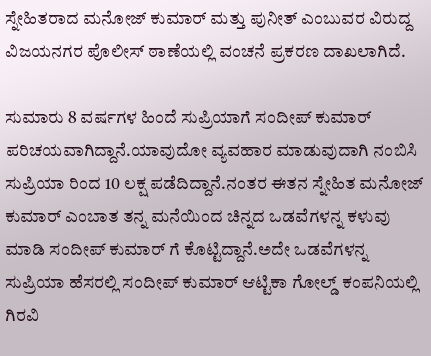ಸ್ನೇಹಿತರಾದ ಮನೋಜ್ ಕುಮಾರ್ ಮತ್ತು ಪುನೀತ್ ಎಂಬುವರ ವಿರುದ್ದ ವಿಜಯನಗರ ಪೊಲೀಸ್ ಠಾಣೆಯಲ್ಲಿ ವಂಚನೆ ಪ್ರಕರಣ ದಾಖಲಾಗಿದೆ.

ಸುಮಾರು 8 ವರ್ಷಗಳ ಹಿಂದೆ ಸುಪ್ರಿಯಾಗೆ ಸಂದೀಪ್ ಕುಮಾರ್ ಪರಿಚಯವಾಗಿದ್ದಾನೆ.ಯಾವುದೋ ವ್ಯವಹಾರ ಮಾಡುವುದಾಗಿ ನಂಬಿಸಿ ಸುಪ್ರಿಯಾ ರಿಂದ 10 ಲಕ್ಷ ಪಡೆದಿದ್ದಾನೆ.ನಂತರ ಈತನ ಸ್ನೇಹಿತ ಮನೋಜ್ ಕುಮಾರ್ ಎಂಬಾತ ತನ್ನ ಮನೆಯಿಂದ ಚಿನ್ನದ ಒಡವೆಗಳನ್ನ ಕಳುವು ಮಾಡಿ ಸಂದೀಪ್ ಕುಮಾರ್ ಗೆ ಕೊಟ್ಟಿದ್ದಾನೆ.ಅದೇ ಒಡವೆಗಳನ್ನ ಸುಪ್ರಿಯಾ ಹೆಸರಲ್ಲಿ ಸಂದೀಪ್ ಕುಮಾರ್ ಆಟ್ಟಿಕಾ ಗೋಲ್ಡ್ ಕಂಪನಿಯಲ್ಲಿ ಗಿರವಿ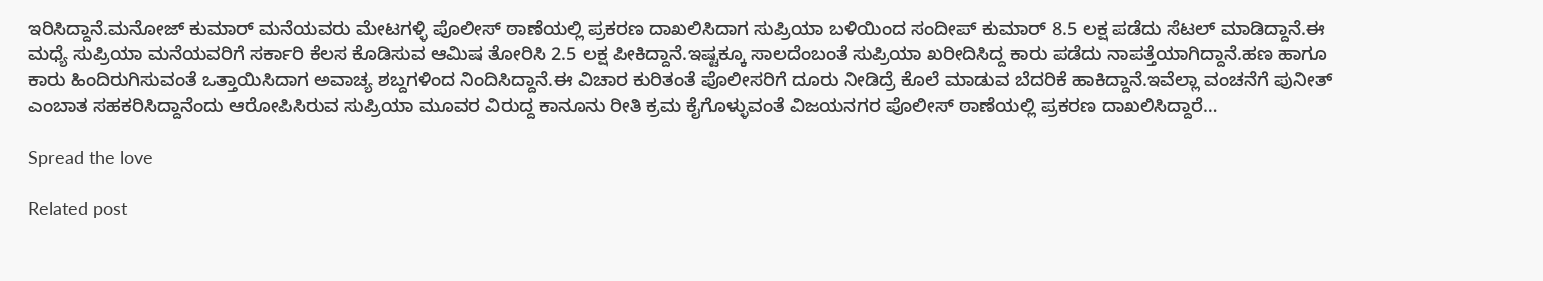ಇರಿಸಿದ್ದಾನೆ.ಮನೋಜ್ ಕುಮಾರ್ ಮನೆಯವರು ಮೇಟಗಳ್ಳಿ ಪೊಲೀಸ್ ಠಾಣೆಯಲ್ಲಿ ಪ್ರಕರಣ ದಾಖಲಿಸಿದಾಗ ಸುಪ್ರಿಯಾ ಬಳಿಯಿಂದ ಸಂದೀಪ್ ಕುಮಾರ್ 8.5 ಲಕ್ಷ ಪಡೆದು ಸೆಟಲ್ ಮಾಡಿದ್ದಾನೆ.ಈ ಮಧ್ಯೆ ಸುಪ್ರಿಯಾ ಮನೆಯವರಿಗೆ ಸರ್ಕಾರಿ ಕೆಲಸ ಕೊಡಿಸುವ ಆಮಿಷ ತೋರಿಸಿ 2.5 ಲಕ್ಷ ಪೀಕಿದ್ದಾನೆ.ಇಷ್ಟಕ್ಕೂ ಸಾಲದೆಂಬಂತೆ ಸುಪ್ರಿಯಾ ಖರೀದಿಸಿದ್ದ ಕಾರು ಪಡೆದು ನಾಪತ್ತೆಯಾಗಿದ್ದಾನೆ.ಹಣ ಹಾಗೂ ಕಾರು ಹಿಂದಿರುಗಿಸುವಂತೆ ಒತ್ತಾಯಿಸಿದಾಗ ಅವಾಚ್ಯ ಶಬ್ದಗಳಿಂದ ನಿಂದಿಸಿದ್ದಾನೆ.ಈ ವಿಚಾರ ಕುರಿತಂತೆ ಪೊಲೀಸರಿಗೆ ದೂರು ನೀಡಿದ್ರೆ ಕೊಲೆ ಮಾಡುವ ಬೆದರಿಕೆ ಹಾಕಿದ್ದಾನೆ.ಇವೆಲ್ಲಾ ವಂಚನೆಗೆ ಪುನೀತ್ ಎಂಬಾತ ಸಹಕರಿಸಿದ್ದಾನೆಂದು ಆರೋಪಿಸಿರುವ ಸುಪ್ರಿಯಾ ಮೂವರ ವಿರುದ್ದ ಕಾನೂನು ರೀತಿ ಕ್ರಮ ಕೈಗೊಳ್ಳುವಂತೆ ವಿಜಯನಗರ ಪೊಲೀಸ್ ಠಾಣೆಯಲ್ಲಿ ಪ್ರಕರಣ ದಾಖಲಿಸಿದ್ದಾರೆ…

Spread the love

Related post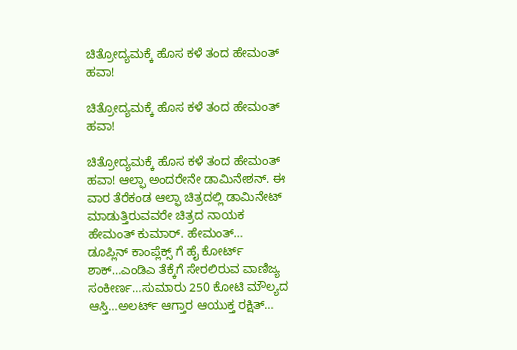ಚಿತ್ರೋದ್ಯಮಕ್ಕೆ‌ ಹೊಸ ಕಳೆ ತಂದ ಹೇಮಂತ್ ಹವಾ!

ಚಿತ್ರೋದ್ಯಮಕ್ಕೆ‌ ಹೊಸ ಕಳೆ ತಂದ ಹೇಮಂತ್ ಹವಾ!

ಚಿತ್ರೋದ್ಯಮಕ್ಕೆ‌ ಹೊಸ ಕಳೆ ತಂದ ಹೇಮಂತ್ ಹವಾ! ಆಲ್ಫಾ ಅಂದರೇನೇ ಡಾಮಿನೇಶನ್. ಈ ವಾರ ತೆರೆಕಂಡ ಆಲ್ಫಾ‌ ಚಿತ್ರದಲ್ಲಿ ಡಾಮಿನೇಟ್ ಮಾಡುತ್ತಿರುವವರೇ ಚಿತ್ರದ ನಾಯಕ ಹೇಮಂತ್ ಕುಮಾರ್. ಹೇಮಂತ್…
ಡೂಪ್ಲಿನ್ ಕಾಂಪ್ಲೆಕ್ಸ್ ಗೆ ಹೈ ಕೋರ್ಟ್ ಶಾಕ್…ಎಂಡಿಎ ತೆಕ್ಕೆಗೆ ಸೇರಲಿರುವ ವಾಣಿಜ್ಯ ಸಂಕೀರ್ಣ…ಸುಮಾರು 250 ಕೋಟಿ ಮೌಲ್ಯದ ಆಸ್ತಿ…ಅಲರ್ಟ್ ಆಗ್ತಾರ ಆಯುಕ್ತ ರಕ್ಷಿತ್…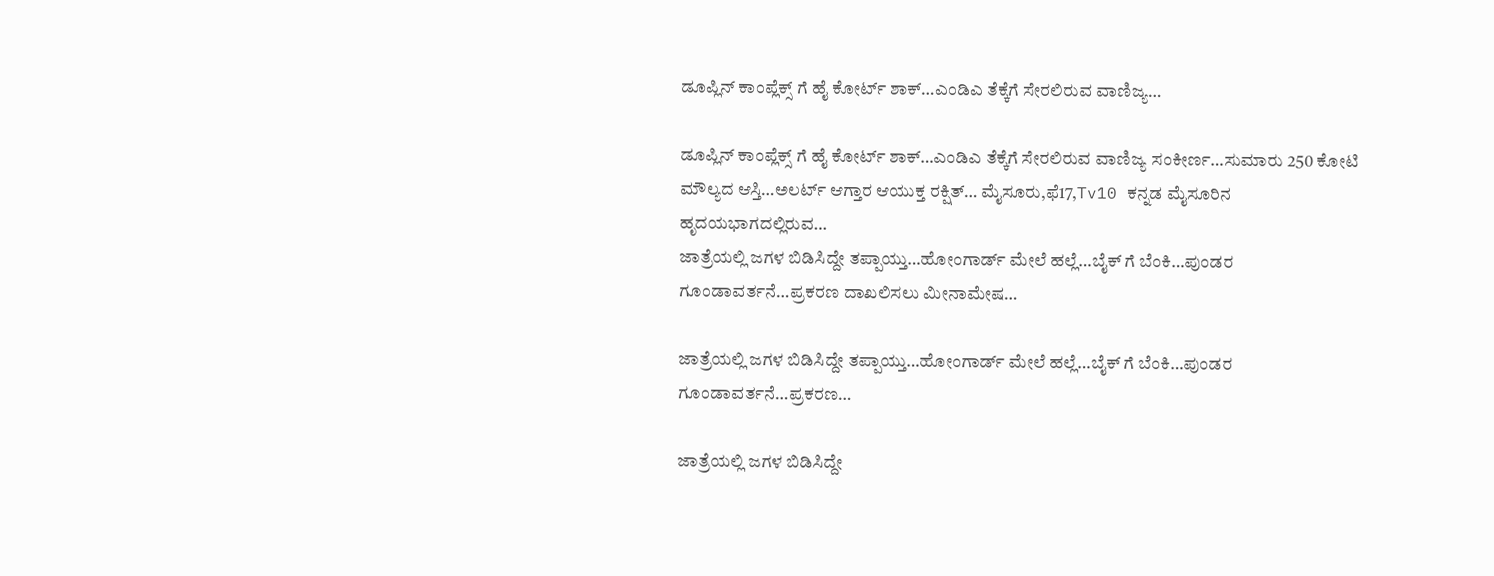ಡೂಪ್ಲಿನ್ ಕಾಂಪ್ಲೆಕ್ಸ್ ಗೆ ಹೈ ಕೋರ್ಟ್ ಶಾಕ್…ಎಂಡಿಎ ತೆಕ್ಕೆಗೆ ಸೇರಲಿರುವ ವಾಣಿಜ್ಯ…

ಡೂಪ್ಲಿನ್ ಕಾಂಪ್ಲೆಕ್ಸ್ ಗೆ ಹೈ ಕೋರ್ಟ್ ಶಾಕ್…ಎಂಡಿಎ ತೆಕ್ಕೆಗೆ ಸೇರಲಿರುವ ವಾಣಿಜ್ಯ ಸಂಕೀರ್ಣ…ಸುಮಾರು 250 ಕೋಟಿ ಮೌಲ್ಯದ ಆಸ್ತಿ…ಅಲರ್ಟ್ ಆಗ್ತಾರ ಆಯುಕ್ತ ರಕ್ಷಿತ್… ಮೈಸೂರು,ಫೆ17,Tv10 ಕನ್ನಡ ಮೈಸೂರಿನ ಹೃದಯಭಾಗದಲ್ಲಿರುವ…
ಜಾತ್ರೆಯಲ್ಲಿ ಜಗಳ ಬಿಡಿಸಿದ್ದೇ ತಪ್ಪಾಯ್ತು…ಹೋಂಗಾರ್ಡ್ ಮೇಲೆ ಹಲ್ಲೆ…ಬೈಕ್ ಗೆ ಬೆಂಕಿ…ಪುಂಡರ ಗೂಂಡಾವರ್ತನೆ…ಪ್ರಕರಣ ದಾಖಲಿಸಲು ಮೀನಾಮೇಷ…

ಜಾತ್ರೆಯಲ್ಲಿ ಜಗಳ ಬಿಡಿಸಿದ್ದೇ ತಪ್ಪಾಯ್ತು…ಹೋಂಗಾರ್ಡ್ ಮೇಲೆ ಹಲ್ಲೆ…ಬೈಕ್ ಗೆ ಬೆಂಕಿ…ಪುಂಡರ ಗೂಂಡಾವರ್ತನೆ…ಪ್ರಕರಣ…

ಜಾತ್ರೆಯಲ್ಲಿ ಜಗಳ ಬಿಡಿಸಿದ್ದೇ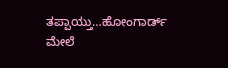ತಪ್ಪಾಯ್ತು…ಹೋಂಗಾರ್ಡ್ ಮೇಲೆ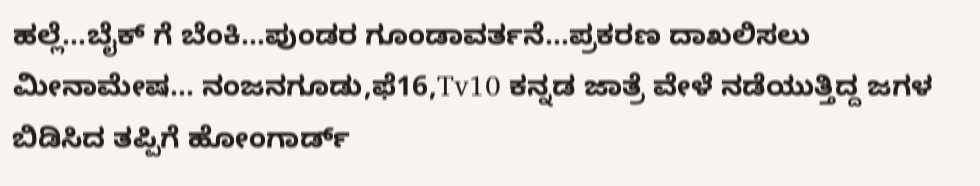ಹಲ್ಲೆ…ಬೈಕ್ ಗೆ ಬೆಂಕಿ…ಪುಂಡರ ಗೂಂಡಾವರ್ತನೆ…ಪ್ರಕರಣ ದಾಖಲಿಸಲು ಮೀನಾಮೇಷ… ನಂಜನಗೂಡು,ಫೆ16,Tv10 ಕನ್ನಡ ಜಾತ್ರೆ ವೇಳೆ ನಡೆಯುತ್ತಿದ್ದ ಜಗಳ ಬಿಡಿಸಿದ ತಪ್ಪಿಗೆ ಹೋಂಗಾರ್ಡ್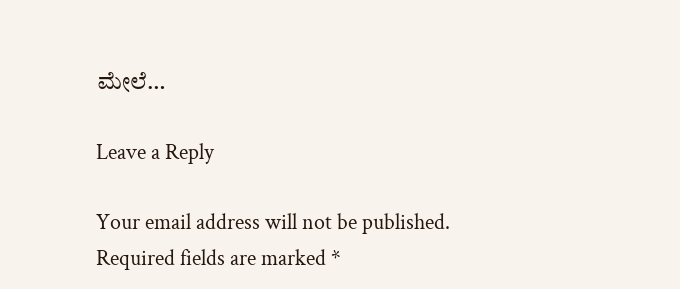ಮೇಲೆ…

Leave a Reply

Your email address will not be published. Required fields are marked *